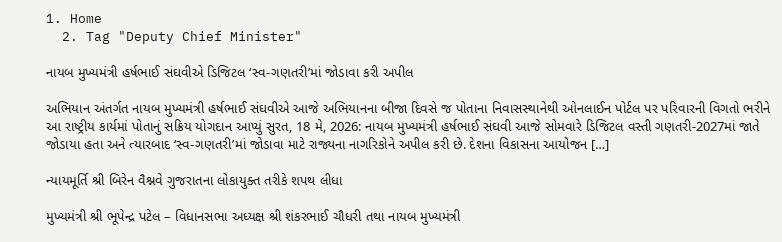1. Home
  2. Tag "Deputy Chief Minister"

નાયબ મુખ્યમંત્રી હર્ષભાઈ સંઘવીએ ડિજિટલ ‘સ્વ-ગણતરી’માં જોડાવા કરી અપીલ

અભિયાન અંતર્ગત નાયબ મુખ્યમંત્રી હર્ષભાઈ સંઘવીએ આજે અભિયાનના બીજા દિવસે જ પોતાના નિવાસસ્થાનેથી ઓનલાઈન પોર્ટલ પર પરિવારની વિગતો ભરીને આ રાષ્ટ્રીય કાર્યમાં પોતાનું સક્રિય યોગદાન આપ્યું સુરત, 18 મે, 2026: નાયબ મુખ્યમંત્રી હર્ષભાઈ સંઘવી આજે સોમવારે ડિજિટલ વસ્તી ગણતરી-2027માં જાતે જોડાયા હતા અને ત્યારબાદ ‘સ્વ-ગણતરી’માં જોડાવા માટે રાજ્યના નાગરિકોને અપીલ કરી છે. દેશના વિકાસના આયોજન […]

ન્યાયમૂર્તિ શ્રી બિરેન વૈશ્નવે ગુજરાતના લોકાયુક્ત તરીકે શપથ લીધા

મુખ્યમંત્રી શ્રી ભૂપેન્દ્ર પટેલ – વિધાનસભા અધ્યક્ષ શ્રી શંકરભાઈ ચૌધરી તથા નાયબ મુખ્યમંત્રી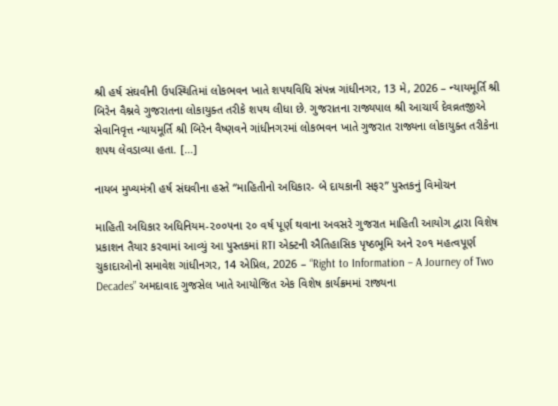શ્રી હર્ષ સંઘવીની ઉપસ્થિતિમાં લોકભવન ખાતે શપથવિધિ સંપન્ન ગાંધીનગર, 13 મે, 2026 – ન્યાયમૂર્તિ શ્રી બિરેન વૈશ્નવે ગુજરાતના લોકાયુક્ત તરીકે શપથ લીધા છે. ગુજરાતના રાજ્યપાલ શ્રી આચાર્ય દેવવ્રતજીએ સેવાનિવૃત્ત ન્યાયમૂર્તિ શ્રી બિરેન વૈષ્ણવને ગાંધીનગરમાં લોકભવન ખાતે ગુજરાત રાજ્યના લોકાયુક્ત તરીકેના શપથ લેવડાવ્યા હતા. […]

નાયબ મુખ્યમંત્રી હર્ષ સંઘવીના હસ્તે “માહિતીનો અધિકાર- બે દાયકાની સફર” પુસ્તકનું વિમોચન

માહિતી અધિકાર અધિનિયમ-૨૦૦૫ના ૨૦ વર્ષ પૂર્ણ થવાના અવસરે ગુજરાત માહિતી આયોગ દ્વારા વિશેષ પ્રકાશન તૈયાર કરવામાં આવ્યું આ પુસ્તકમાં RTI એક્ટની ઐતિહાસિક પૃષ્ઠભૂમિ અને ૨૦૧ મહત્વપૂર્ણ ચુકાદાઓનો સમાવેશ ગાંધીનગર, 14 એપ્રિલ, 2026 – “Right to Information – A Journey of Two Decades” અમદાવાદ ગુજસેલ ખાતે આયોજિત એક વિશેષ કાર્યક્રમમાં રાજ્યના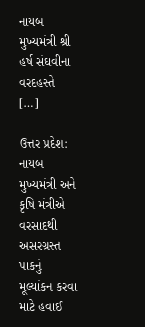નાયબ મુખ્યમંત્રી શ્રી હર્ષ સંઘવીના વરદહસ્તે […]

ઉત્તર પ્રદેશ: નાયબ મુખ્યમંત્રી અને કૃષિ મંત્રીએ વરસાદથી અસરગ્રસ્ત પાકનું મૂલ્યાંકન કરવા માટે હવાઈ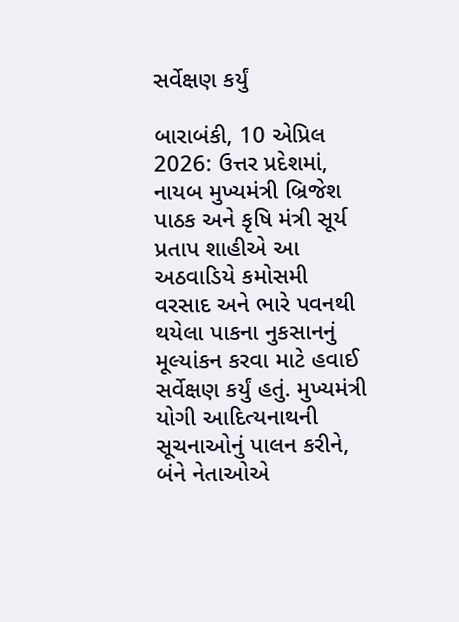સર્વેક્ષણ કર્યું

બારાબંકી, 10 એપ્રિલ 2026: ઉત્તર પ્રદેશમાં, નાયબ મુખ્યમંત્રી બ્રિજેશ પાઠક અને કૃષિ મંત્રી સૂર્ય પ્રતાપ શાહીએ આ અઠવાડિયે કમોસમી વરસાદ અને ભારે પવનથી થયેલા પાકના નુકસાનનું મૂલ્યાંકન કરવા માટે હવાઈ સર્વેક્ષણ કર્યું હતું. મુખ્યમંત્રી યોગી આદિત્યનાથની સૂચનાઓનું પાલન કરીને, બંને નેતાઓએ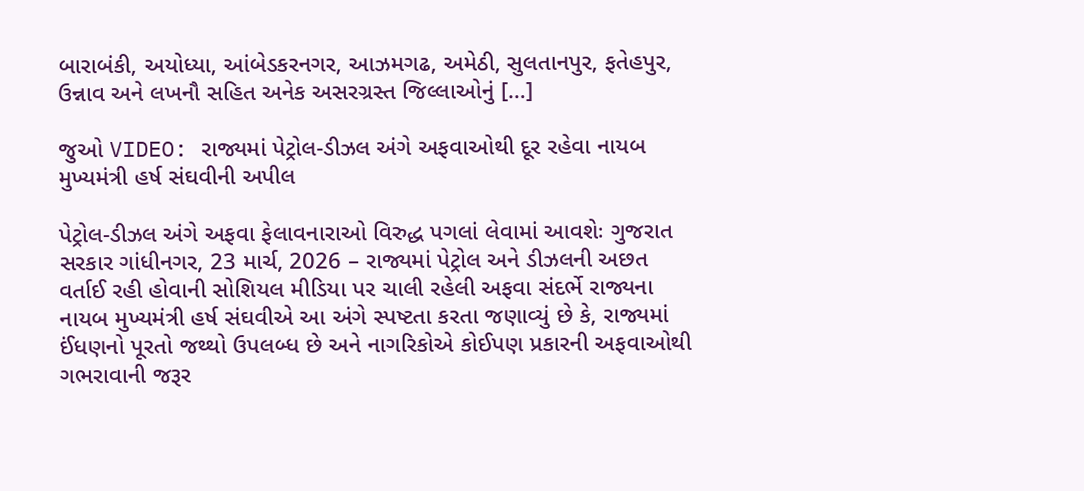બારાબંકી, અયોધ્યા, આંબેડકરનગર, આઝમગઢ, અમેઠી, સુલતાનપુર, ફતેહપુર, ઉન્નાવ અને લખનૌ સહિત અનેક અસરગ્રસ્ત જિલ્લાઓનું […]

જુઓ VIDEO: રાજ્યમાં પેટ્રોલ-ડીઝલ અંગે અફવાઓથી દૂર રહેવા નાયબ મુખ્યમંત્રી હર્ષ સંઘવીની અપીલ

પેટ્રોલ-ડીઝલ અંગે અફવા ફેલાવનારાઓ વિરુદ્ધ પગલાં લેવામાં આવશેઃ ગુજરાત સરકાર ગાંધીનગર, 23 માર્ચ, 2026 – રાજ્યમાં પેટ્રોલ અને ડીઝલની અછત વર્તાઈ રહી હોવાની સોશિયલ મીડિયા પર ચાલી રહેલી અફવા સંદર્ભે રાજ્યના નાયબ મુખ્યમંત્રી હર્ષ સંઘવીએ આ અંગે સ્પષ્ટતા કરતા જણાવ્યું છે કે, રાજ્યમાં ઈંધણનો પૂરતો જથ્થો ઉપલબ્ધ છે અને નાગરિકોએ કોઈપણ પ્રકારની અફવાઓથી ગભરાવાની જરૂર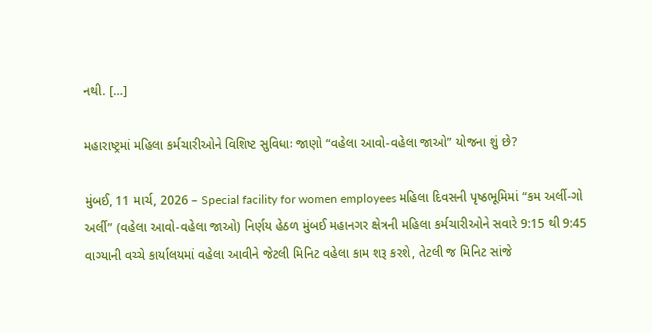નથી. […]

મહારાષ્ટ્રમાં મહિલા કર્મચારીઓને વિશિષ્ટ સુવિધાઃ જાણો “વહેલા આવો-વહેલા જાઓ” યોજના શું છે?

મુંબઈ, 11 માર્ચ, 2026 – Special facility for women employees મહિલા દિવસની પૃષ્ઠભૂમિમાં “કમ અર્લી-ગો અર્લી” (વહેલા આવો-વહેલા જાઓ) નિર્ણય હેઠળ મુંબઈ મહાનગર ક્ષેત્રની મહિલા કર્મચારીઓને સવારે 9:15 થી 9:45 વાગ્યાની વચ્ચે કાર્યાલયમાં વહેલા આવીને જેટલી મિનિટ વહેલા કામ શરૂ કરશે, તેટલી જ મિનિટ સાંજે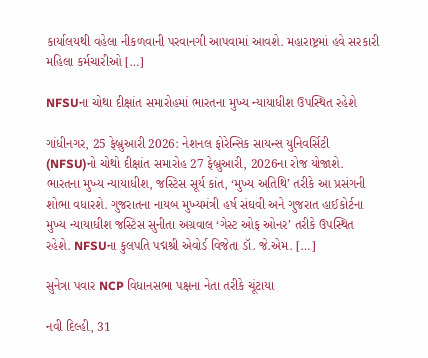કાર્યાલયથી વહેલા નીકળવાની પરવાનગી આપવામાં આવશે. મહારાષ્ટ્રમાં હવે સરકારી મહિલા કર્મચારીઓ […]

NFSUના ચોથા દીક્ષાંત સમારોહમાં ભારતના મુખ્ય ન્યાયાધીશ ઉપસ્થિત રહેશે

ગાંધીનગર, 25 ફેબ્રુઆરી 2026: નેશનલ ફોરેન્સિક સાયન્સ યુનિવર્સિટી (NFSU)નો ચોથો દીક્ષાંત સમારોહ 27 ફેબ્રુઆરી, 2026ના રોજ યોજાશે. ભારતના મુખ્ય ન્યાયાધીશ, જસ્ટિસ સૂર્ય કાંત, ‘મુખ્ય અતિથિ’ તરીકે આ પ્રસંગની શોભા વધારશે. ગુજરાતના નાયબ મુખ્યમંત્રી હર્ષ સંઘવી અને ગુજરાત હાઈકોર્ટના મુખ્ય ન્યાયાધીશ જસ્ટિસ સુનીતા અગ્રવાલ ‘ગેસ્ટ ઓફ ઓનર’ તરીકે ઉપસ્થિત રહેશે. NFSUના કુલપતિ પદ્મશ્રી એવોર્ડ વિજેતા ડૉ. જે.એમ. […]

સુનેત્રા પવાર NCP વિધાનસભા પક્ષના નેતા તરીકે ચૂંટાયા

નવી દિલ્હી, 31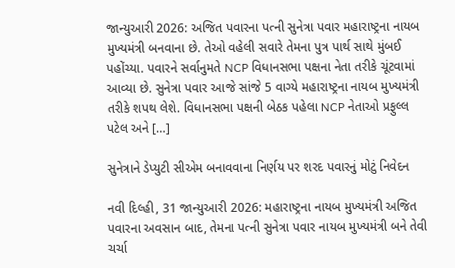જાન્યુઆરી 2026: અજિત પવારના પત્ની સુનેત્રા પવાર મહારાષ્ટ્રના નાયબ મુખ્યમંત્રી બનવાના છે. તેઓ વહેલી સવારે તેમના પુત્ર પાર્થ સાથે મુંબઈ પહોંચ્યા. પવારને સર્વાનુમતે NCP વિધાનસભા પક્ષના નેતા તરીકે ચૂંટવામાં આવ્યા છે. સુનેત્રા પવાર આજે સાંજે 5 વાગ્યે મહારાષ્ટ્રના નાયબ મુખ્યમંત્રી તરીકે શપથ લેશે. વિધાનસભા પક્ષની બેઠક પહેલા NCP નેતાઓ પ્રફુલ્લ પટેલ અને […]

સુનેત્રાને ડેપ્યુટી સીએમ બનાવવાના નિર્ણય પર શરદ પવારનું મોટું નિવેદન

નવી દિલ્હી, 31 જાન્યુઆરી 2026: મહારાષ્ટ્રના નાયબ મુખ્યમંત્રી અજિત પવારના અવસાન બાદ, તેમના પત્ની સુનેત્રા પવાર નાયબ મુખ્યમંત્રી બને તેવી ચર્ચા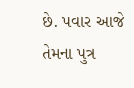છે. પવાર આજે તેમના પુત્ર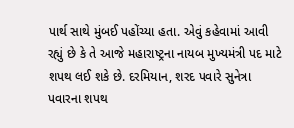પાર્થ સાથે મુંબઈ પહોંચ્યા હતા. એવું કહેવામાં આવી રહ્યું છે કે તે આજે મહારાષ્ટ્રના નાયબ મુખ્યમંત્રી પદ માટે શપથ લઈ શકે છે. દરમિયાન, શરદ પવારે સુનેત્રા પવારના શપથ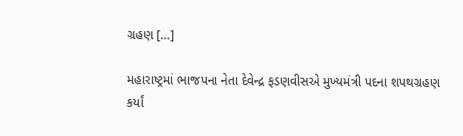ગ્રહણ […]

મહારાષ્ટ્રમાં ભાજપના નેતા દેવેન્દ્ર ફડણવીસએ મુખ્યમંત્રી પદના શપથગ્રહણ કર્યાં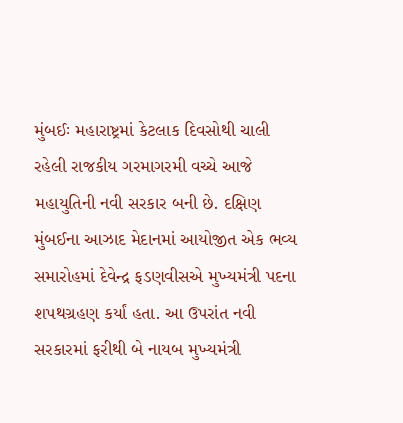મુંબઈઃ મહારાષ્ટ્રમાં કેટલાક દિવસોથી ચાલી રહેલી રાજકીય ગરમાગરમી વચ્ચે આજે મહાયુતિની નવી સરકાર બની છે. દક્ષિણ મુંબઈના આઝાદ મેદાનમાં આયોજીત એક ભવ્ય સમારોહમાં દેવેન્દ્ર ફડણવીસએ મુખ્યમંત્રી પદના શપથગ્રહણ કર્યાં હતા. આ ઉપરાંત નવી સરકારમાં ફરીથી બે નાયબ મુખ્યમંત્રી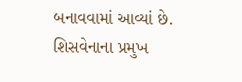બનાવવામાં આવ્યાં છે. શિસવેનાના પ્રમુખ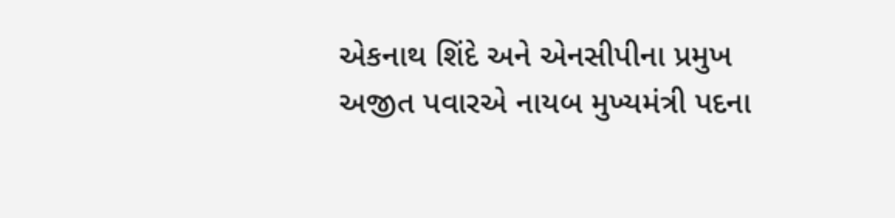એકનાથ શિંદે અને એનસીપીના પ્રમુખ અજીત પવારએ નાયબ મુખ્યમંત્રી પદના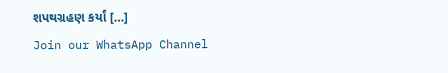શપથગ્રહણ કર્યાં […]
Join our WhatsApp Channel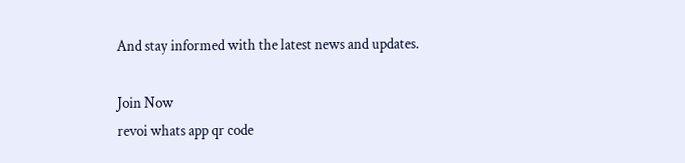And stay informed with the latest news and updates.

Join Now
revoi whats app qr code